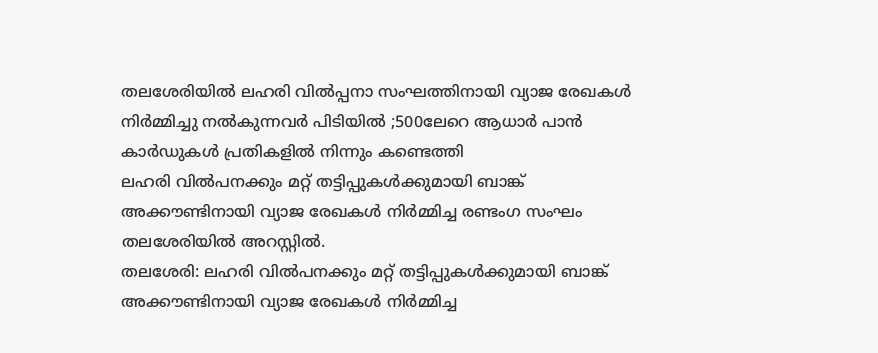തലശേരിയിൽ ലഹരി വിൽപ്പനാ സംഘത്തിനായി വ്യാജ രേഖകൾ നിർമ്മിച്ചു നൽകുന്നവർ പിടിയിൽ ;500ലേറെ ആധാർ പാൻ കാർഡുകൾ പ്രതികളിൽ നിന്നും കണ്ടെത്തി
ലഹരി വിൽപനക്കും മറ്റ് തട്ടിപ്പുകൾക്കുമായി ബാങ്ക് അക്കൗണ്ടിനായി വ്യാജ രേഖകൾ നിർമ്മിച്ച രണ്ടംഗ സംഘം തലശേരിയിൽ അറസ്റ്റിൽ.
തലശേരി: ലഹരി വിൽപനക്കും മറ്റ് തട്ടിപ്പുകൾക്കുമായി ബാങ്ക് അക്കൗണ്ടിനായി വ്യാജ രേഖകൾ നിർമ്മിച്ച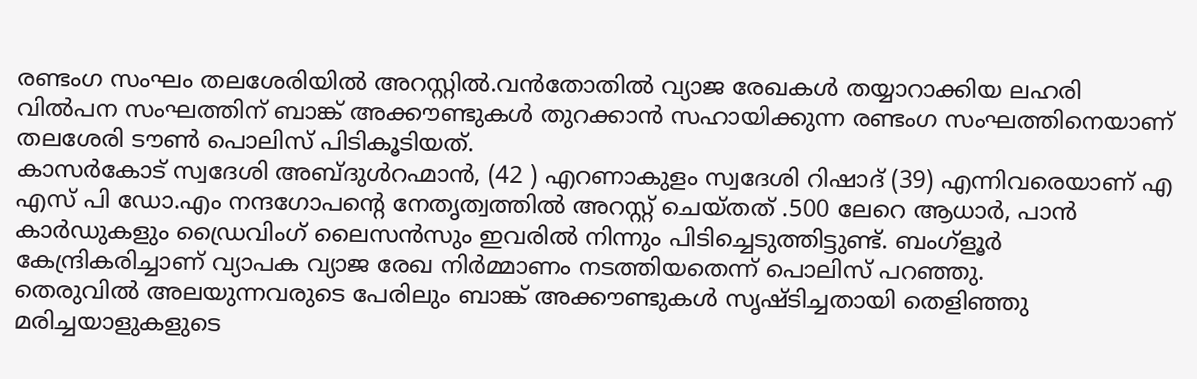രണ്ടംഗ സംഘം തലശേരിയിൽ അറസ്റ്റിൽ.വൻതോതിൽ വ്യാജ രേഖകൾ തയ്യാറാക്കിയ ലഹരി വിൽപന സംഘത്തിന് ബാങ്ക് അക്കൗണ്ടുകൾ തുറക്കാൻ സഹായിക്കുന്ന രണ്ടംഗ സംഘത്തിനെയാണ് തലശേരി ടൗൺ പൊലിസ് പിടികൂടിയത്.
കാസർകോട് സ്വദേശി അബ്ദുൾറഹ്മാൻ, (42 ) എറണാകുളം സ്വദേശി റിഷാദ് (39) എന്നിവരെയാണ് എ എസ് പി ഡോ.എം നന്ദഗോപൻ്റെ നേതൃത്വത്തിൽ അറസ്റ്റ് ചെയ്തത് .500 ലേറെ ആധാർ, പാൻ കാർഡുകളും ഡ്രൈവിംഗ് ലൈസൻസും ഇവരിൽ നിന്നും പിടിച്ചെടുത്തിട്ടുണ്ട്. ബംഗ്ളൂർ കേന്ദ്രികരിച്ചാണ് വ്യാപക വ്യാജ രേഖ നിർമ്മാണം നടത്തിയതെന്ന് പൊലിസ് പറഞ്ഞു.
തെരുവിൽ അലയുന്നവരുടെ പേരിലും ബാങ്ക് അക്കൗണ്ടുകൾ സൃഷ്ടിച്ചതായി തെളിഞ്ഞു മരിച്ചയാളുകളുടെ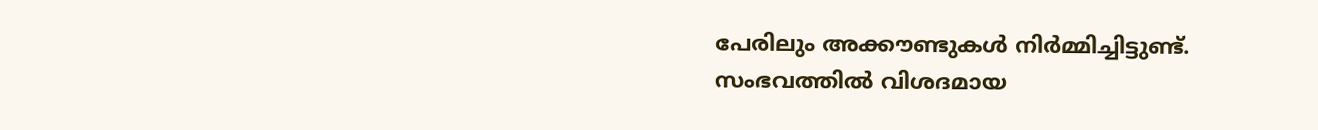പേരിലും അക്കൗണ്ടുകൾ നിർമ്മിച്ചിട്ടുണ്ട്. സംഭവത്തിൽ വിശദമായ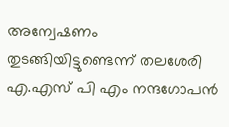അന്വേഷണം തുടങ്ങിയിട്ടുണ്ടെന്ന് തലശേരി എ.എസ് പി എം നന്ദഗോപൻ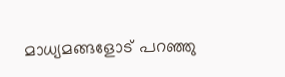മാധ്യമങ്ങളോട് പറഞ്ഞു